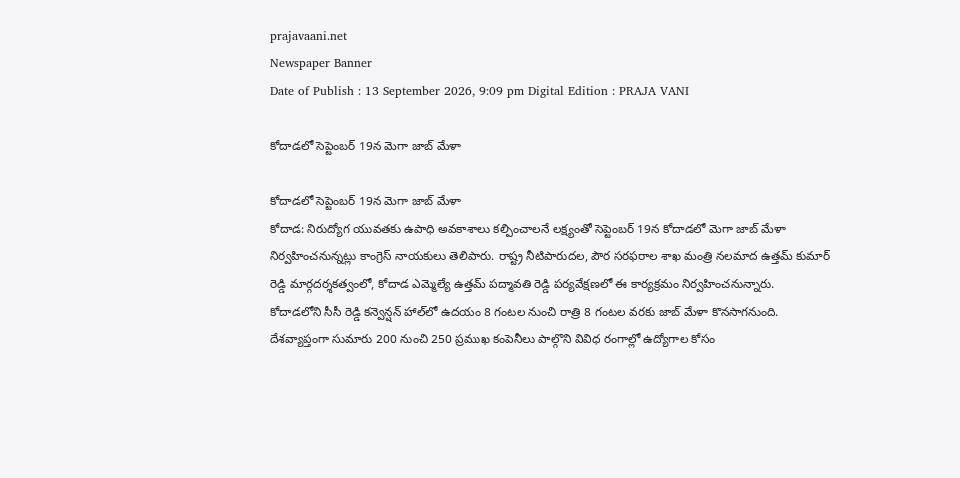prajavaani.net
Newspaper Banner
Date of Publish : 13 September 2026, 9:09 pm Digital Edition : PRAJA VANI

కోదాడలో సెప్టెంబర్ 19న మెగా జాబ్ మేళా

కోదాడలో సెప్టెంబర్ 19న మెగా జాబ్ మేళా
కోదాడ: నిరుద్యోగ యువతకు ఉపాధి అవకాశాలు కల్పించాలనే లక్ష్యంతో సెప్టెంబర్ 19న కోదాడలో మెగా జాబ్ మేళా నిర్వహించనున్నట్లు కాంగ్రెస్ నాయకులు తెలిపారు. రాష్ట్ర నీటిపారుదల, పౌర సరఫరాల శాఖ మంత్రి నలమాద ఉత్తమ్ కుమార్ రెడ్డి మార్గదర్శకత్వంలో, కోదాడ ఎమ్మెల్యే ఉత్తమ్ పద్మావతి రెడ్డి పర్యవేక్షణలో ఈ కార్యక్రమం నిర్వహించనున్నారు.
కోదాడలోని సీసీ రెడ్డి కన్వెన్షన్ హాల్‌లో ఉదయం 8 గంటల నుంచి రాత్రి 8 గంటల వరకు జాబ్ మేళా కొనసాగనుంది. దేశవ్యాప్తంగా సుమారు 200 నుంచి 250 ప్రముఖ కంపెనీలు పాల్గొని వివిధ రంగాల్లో ఉద్యోగాల కోసం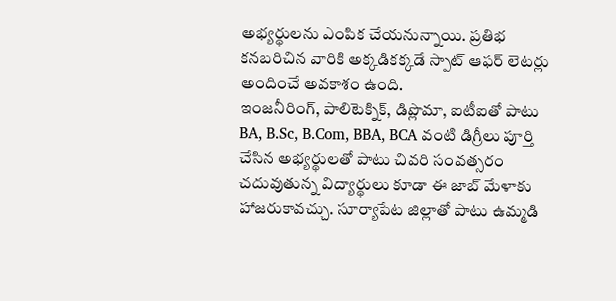అభ్యర్థులను ఎంపిక చేయనున్నాయి. ప్రతిభ కనబరిచిన వారికి అక్కడికక్కడే స్పాట్ ఆఫర్ లెటర్లు అందించే అవకాశం ఉంది.
ఇంజనీరింగ్, పాలిటెక్నిక్, డిప్లొమా, ఐటీఐతో పాటు BA, B.Sc, B.Com, BBA, BCA వంటి డిగ్రీలు పూర్తి చేసిన అభ్యర్థులతో పాటు చివరి సంవత్సరం చదువుతున్న విద్యార్థులు కూడా ఈ జాబ్ మేళాకు హాజరుకావచ్చు. సూర్యాపేట జిల్లాతో పాటు ఉమ్మడి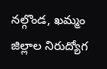నల్గొండ, ఖమ్మం జిల్లాల నిరుద్యోగ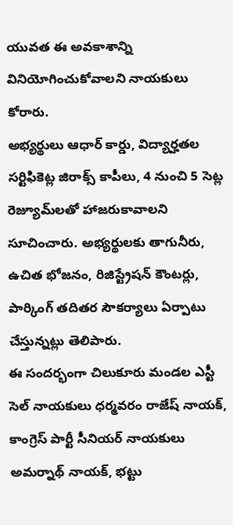యువత ఈ అవకాశాన్ని వినియోగించుకోవాలని నాయకులు కోరారు.
అభ్యర్థులు ఆధార్ కార్డు, విద్యార్హతల సర్టిఫికెట్ల జిరాక్స్ కాపీలు, 4 నుంచి 5 సెట్ల రెజ్యూమ్‌లతో హాజరుకావాలని సూచించారు. అభ్యర్థులకు తాగునీరు, ఉచిత భోజనం, రిజిస్ట్రేషన్ కౌంటర్లు, పార్కింగ్ తదితర సౌకర్యాలు ఏర్పాటు చేస్తున్నట్లు తెలిపారు.
ఈ సందర్భంగా చిలుకూరు మండల ఎస్టీ సెల్ నాయకులు ధర్మవరం రాజేష్ నాయక్, కాంగ్రెస్ పార్టీ సీనియర్ నాయకులు అమర్నాథ్ నాయక్, భట్టు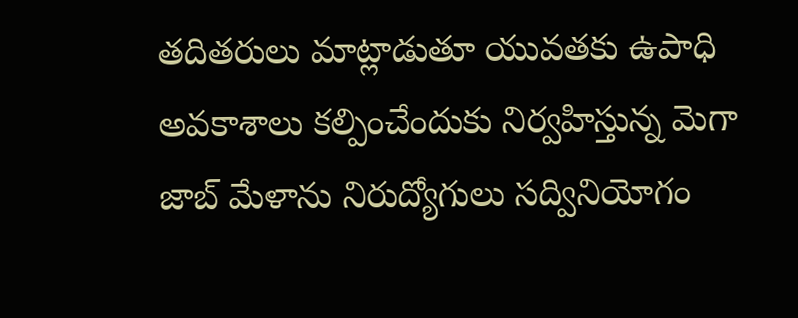తదితరులు మాట్లాడుతూ యువతకు ఉపాధి అవకాశాలు కల్పించేందుకు నిర్వహిస్తున్న మెగా జాబ్ మేళాను నిరుద్యోగులు సద్వినియోగం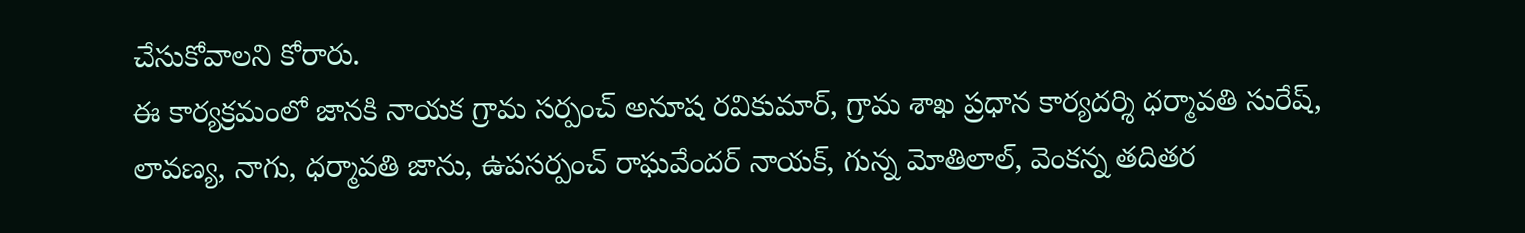చేసుకోవాలని కోరారు.
ఈ కార్యక్రమంలో జానకి నాయక గ్రామ సర్పంచ్ అనూష రవికుమార్, గ్రామ శాఖ ప్రధాన కార్యదర్శి ధర్మావతి సురేష్, లావణ్య, నాగు, ధర్మావతి జాను, ఉపసర్పంచ్ రాఘవేందర్ నాయక్, గున్న మోతిలాల్, వెంకన్న తదితర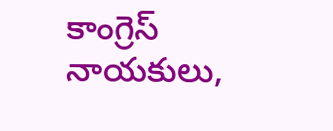కాంగ్రెస్ నాయకులు,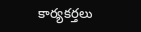కార్యకర్తలు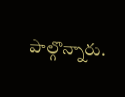పాల్గొన్నారు.